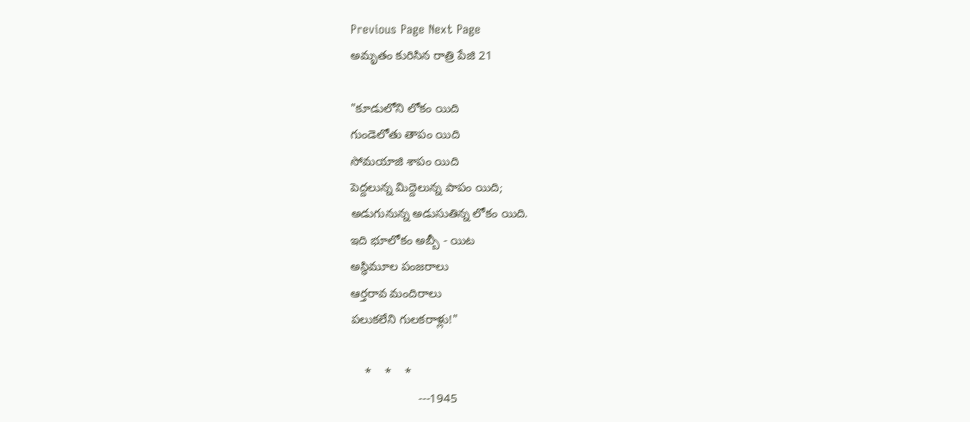Previous Page Next Page
అమృతం కురిసిన రాత్రి పేజి 21

"కూడులోని లోకం యిది
గుండెలోతు తాపం యిది
సోమయాజి శాపం యిది
పెద్దలున్న మిద్దెలున్న పాపం యిది;
అడుగునున్న అడుసుతిన్న లోకం యిది.
ఇది భూలోకం అబ్బీ - యిట
అస్థిమూల పంజరాలు
ఆర్తరావ మందిరాలు
పలుకలేని గులకరాళ్లు!"

    *    *    *
                    ---1945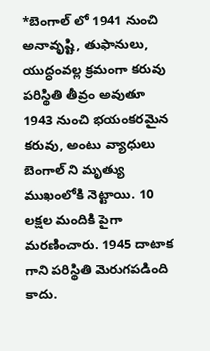*బెంగాల్ లో 1941 నుంచి అనావృష్టి, తుఫానులు, యుద్ధంవల్ల క్రమంగా కరువు పరిస్థితి తీవ్రం అవుతూ 1943 నుంచి భయంకరమైన కరువు, అంటు వ్యాధులు బెంగాల్ ని మృత్యు ముఖంలోకి నెట్టాయి. 10 లక్షల మందికి పైగా మరణించారు. 1945 దాటాక గాని పరిస్థితి మెరుగపడింది కాదు.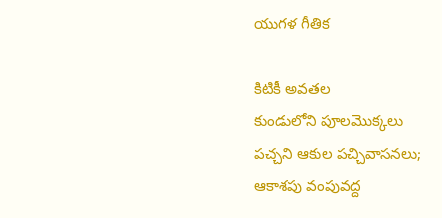యుగళ గీతిక

కిటికీ అవతల
కుండులోని పూలమొక్కలు
పచ్చని ఆకుల పచ్చివాసనలు;
ఆకాశపు వంపువద్ద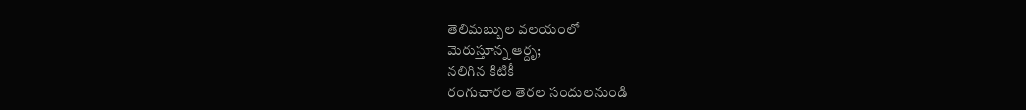తెలిమబ్బుల వలయంలో
మెరుస్తూన్న ఆర్దృ;
నలిగిన కిటికీ
రంగుచారల తెరల సందులనుండి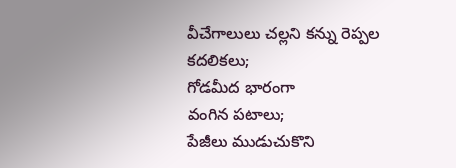వీచేగాలులు చల్లని కన్ను రెప్పల కదలికలు;
గోడమీద భారంగా
వంగిన పటాలు;
పేజీలు ముడుచుకొని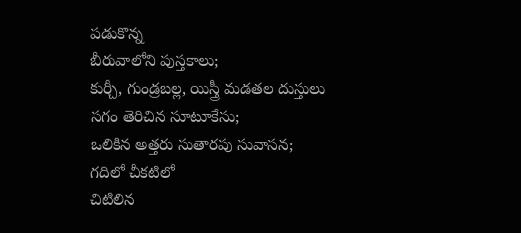పడుకొన్న
బీరువాలోని పుస్తకాలు;
కుర్చీ, గుండ్రబల్ల, యిస్త్రీ మడతల దుస్తులు
సగం తెరిచిన సూటూకేసు;
ఒలికిన అత్తరు సుతారపు సువాసన;
గదిలో చీకటిలో
చిటిలిన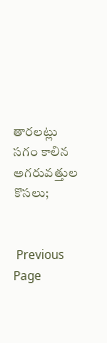తారలట్లు
సగం కాలిన అగరువత్తుల కొసలు;


 Previous Page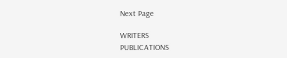Next Page

WRITERS
PUBLICATIONS